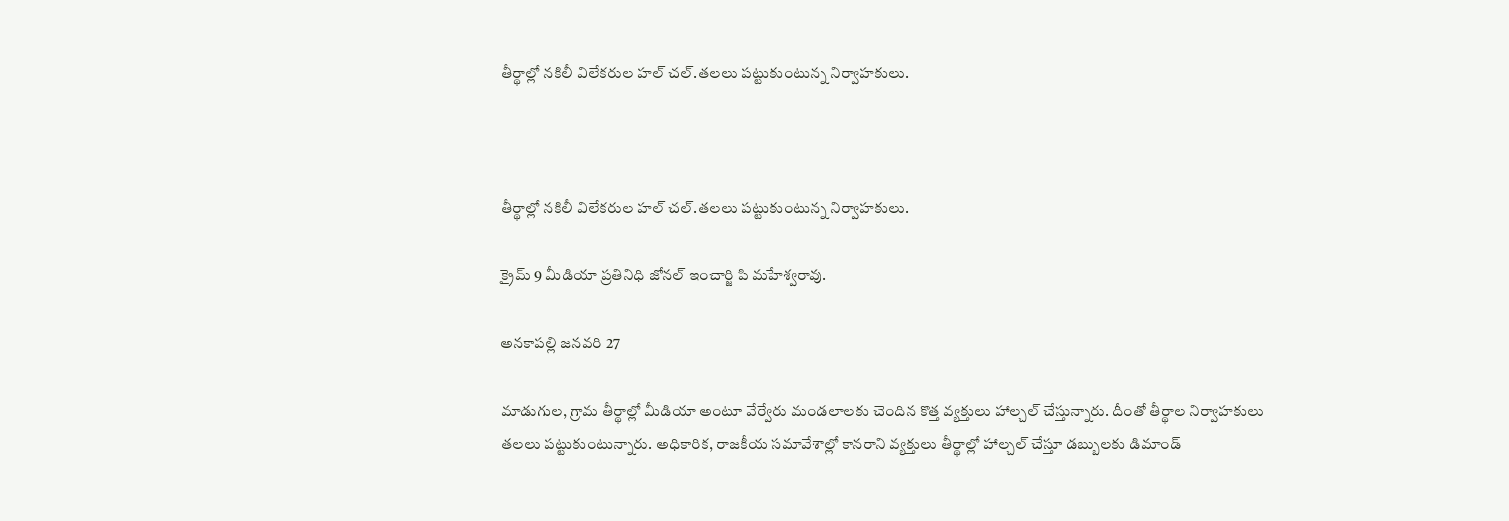తీర్థాల్లో నకిలీ విలేకరుల హల్ చల్.తలలు పట్టుకుంటున్న నిర్వాహకులు.



తీర్థాల్లో నకిలీ విలేకరుల హల్ చల్.తలలు పట్టుకుంటున్న నిర్వాహకులు.

క్రైమ్ 9 మీడియా ప్రతినిధి జోనల్ ఇంచార్జి పి మహేశ్వరావు.

అనకాపల్లి జనవరి 27

మాడుగుల, గ్రామ తీర్థాల్లో మీడియా అంటూ వేర్వేరు మండలాలకు చెందిన కొత్త వ్యక్తులు హాల్చల్ చేస్తున్నారు. దీంతో తీర్థాల నిర్వాహకులు తలలు పట్టుకుంటున్నారు. అధికారిక, రాజకీయ సమావేశాల్లో కానరాని వ్యక్తులు తీర్థాల్లో హాల్చల్ చేస్తూ డబ్బులకు డిమాండ్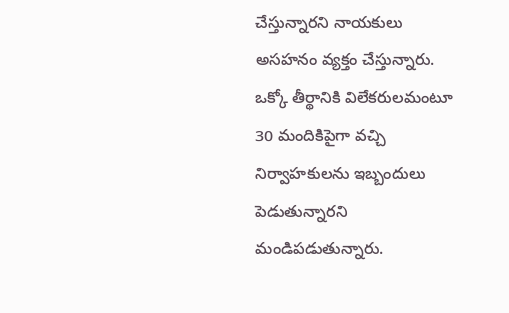చేస్తున్నారని నాయకులు అసహనం వ్యక్తం చేస్తున్నారు. ఒక్కో తీర్థానికి విలేకరులమంటూ 30 మందికిపైగా వచ్చి నిర్వాహకులను ఇబ్బందులు పెడుతున్నారని మండిపడుతున్నారు.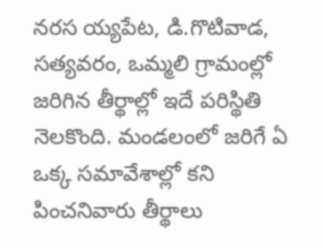నరస య్యపేట, డి.గొటివాడ, సత్యవరం, ఒమ్మలి గ్రామంల్లో జరిగిన తీర్థాల్లో ఇదే పరిస్థితి నెలకొంది. మండలంలో జరిగే ఏ ఒక్క సమావేశాల్లో కని పించనివారు తీర్థాలు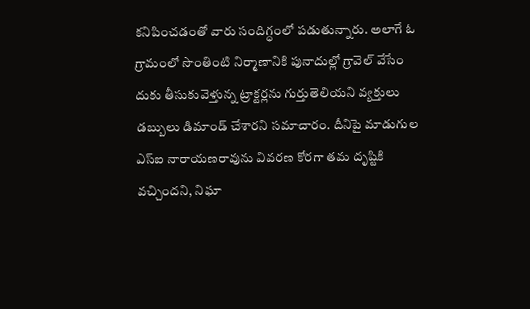కనిపించడంతో వారు సందిగ్ధంలో పడుతున్నారు. అలాగే ఓ గ్రామంలో సొంతింటి నిర్మాణానికి పునాదుల్లో గ్రావెల్ వేసేం దుకు తీసుకువెళ్తున్న ట్రాక్టర్లను గుర్తుతెలియని వ్యక్తులు డబ్బులు డిమాండ్ చేశారని సమాచారం. దీనిపై మాడుగుల ఎస్ఐ నారాయణరావును వివరణ కోరగా తమ దృష్టికి వచ్చిందని, నిఘా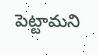పెట్టామని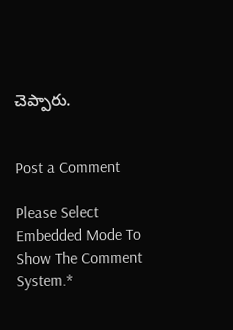చెప్పారు.


Post a Comment

Please Select Embedded Mode To Show The Comment System.*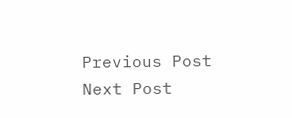Previous Post Next Post